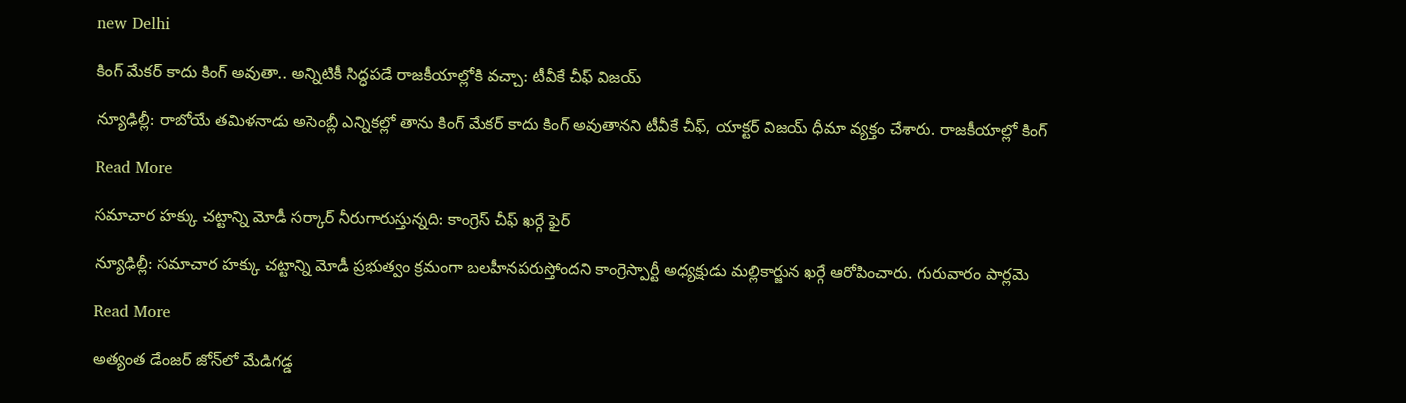new Delhi

కింగ్ మేకర్ కాదు కింగ్ అవుతా.. అన్నిటికీ సిద్ధపడే రాజకీయాల్లోకి వచ్చా: టీవీకే చీఫ్ విజయ్

న్యూఢిల్లీ: రాబోయే తమిళనాడు అసెంబ్లీ ఎన్నికల్లో తాను కింగ్ మేకర్ కాదు కింగ్ అవుతానని టీవీకే చీఫ్, యాక్టర్ విజయ్ ధీమా వ్యక్తం చేశారు. రాజకీయాల్లో కింగ్

Read More

సమాచార హక్కు చట్టాన్ని మోడీ సర్కార్ నీరుగారుస్తున్నది: కాంగ్రెస్ చీఫ్ ఖర్గే ఫైర్

న్యూఢిల్లీ: సమాచార హక్కు చట్టాన్ని మోడీ ప్రభుత్వం క్రమంగా బలహీనపరుస్తోందని కాంగ్రెస్పార్టీ అధ్యక్షుడు మల్లికార్జున ఖర్గే ఆరోపించారు. గురువారం పార్లమె

Read More

అత్యంత డేంజర్‌‌‌‌ జోన్‌‌లో మేడిగడ్డ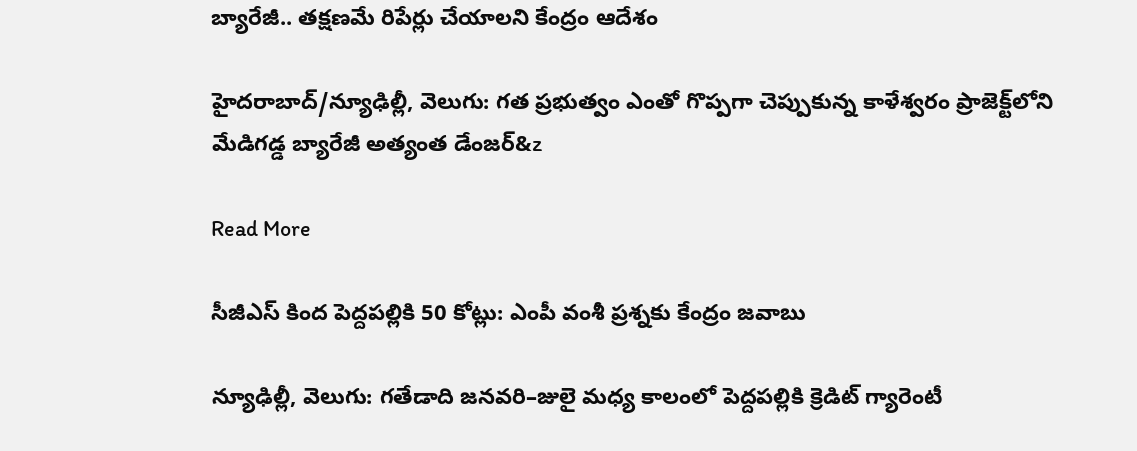బ్యారేజీ.. తక్షణమే రిపేర్లు చేయాలని కేంద్రం ఆదేశం

హైదరాబాద్/న్యూఢిల్లీ, వెలుగు: గత ప్రభుత్వం ఎంతో గొప్పగా చెప్పుకున్న కాళేశ్వరం ప్రాజెక్ట్‌‌లోని మేడిగడ్డ బ్యారేజీ అత్యంత డేంజర్‌‌&z

Read More

సీజీఎస్ కింద పెద్దపల్లికి 50 కోట్లు: ఎంపీ వంశీ ప్రశ్నకు కేంద్రం జవాబు

న్యూఢిల్లీ, వెలుగు: గతేడాది జనవరి–జులై మధ్య కాలంలో పెద్దపల్లికి క్రెడిట్ గ్యారెంటీ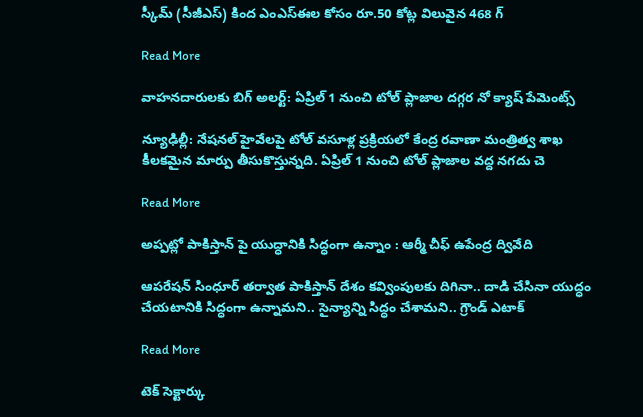స్కీమ్ (సీజీఎస్) కింద ఎంఎస్ఈల కోసం రూ.50 కోట్ల విలువైన 468 గ్

Read More

వాహనదారులకు బిగ్ అలర్ట్: ఏప్రిల్ 1 నుంచి టోల్ ప్లాజాల దగ్గర నో క్యాష్ పేమెంట్స్

న్యూఢిల్లీ: నేషనల్ హైవేలపై టోల్ వసూళ్ల ప్రక్రియలో కేంద్ర రవాణా మంత్రిత్వ శాఖ కీలకమైన మార్పు తీసుకొస్తున్నది. ఏప్రిల్ 1 నుంచి టోల్ ప్లాజాల వద్ద నగదు చె

Read More

అప్పట్లో పాకిస్తాన్ పై యుద్ధానికి సిద్ధంగా ఉన్నాం : ఆర్మీ చీఫ్ ఉపేంద్ర ద్వివేది

ఆపరేషన్ సింధూర్ తర్వాత పాకిస్తాన్ దేశం కవ్వింపులకు దిగినా.. దాడి చేసినా యుద్ధం చేయటానికి సిద్ధంగా ఉన్నామని.. సైన్యాన్ని సిద్ధం చేశామని.. గ్రౌండ్ ఎటాక్

Read More

టెక్ సెక్టార్కు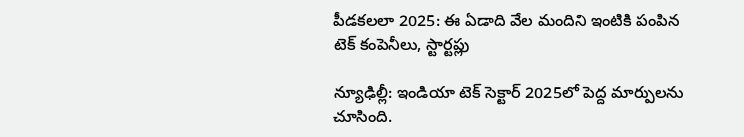పీడకలలా 2025: ఈ ఏడాది వేల మందిని ఇంటికి పంపిన టెక్ కంపెనీలు, స్టార్టప్లు

న్యూఢిల్లీ: ఇండియా టెక్ సెక్టార్ 2025లో పెద్ద మార్పులను చూసింది.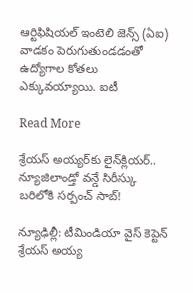ఆర్టిఫిషియల్ ఇంటెలి జెన్స్ (ఏఐ) వాడకం పెరుగుతుండడంతో ఉద్యోగాల కోతలు ఎక్కువయ్యాయి. ఐటీ

Read More

శ్రేయస్‌ అయ్యర్‌కు లైన్‌‌‌‌‌‌‌‌క్లియర్‌.. న్యూజిలాండ్తో వన్డే సిరీస్కు బరిలోకి సర్పంచ్ సాబ్!

న్యూఢిల్లీ: టీమిండియా వైస్‌‌‌‌‌‌ కెప్టెన్‌‌‌‌ శ్రేయస్‌‌‌‌‌‌‌ అయ్య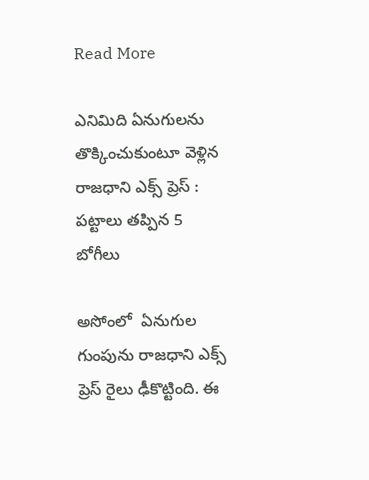Read More

ఎనిమిది ఏనుగులను తొక్కించుకుంటూ వెళ్లిన రాజధాని ఎక్స్ ప్రెస్ : పట్టాలు తప్పిన 5 బోగీలు

అసోంలో  ఏనుగుల గుంపును రాజధాని ఎక్స్ ప్రెస్ రైలు ఢీకొట్టింది. ఈ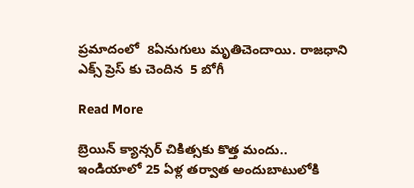ప్రమాదంలో  8ఏనుగులు మృతిచెందాయి. రాజధాని ఎక్స్ ప్రెస్ కు చెందిన  5 బోగీ

Read More

బ్రెయిన్ క్యాన్సర్‌‌‌‌ చికిత్సకు కొత్త మందు.. ఇండియాలో 25 ఏళ్ల తర్వాత అందుబాటులోకి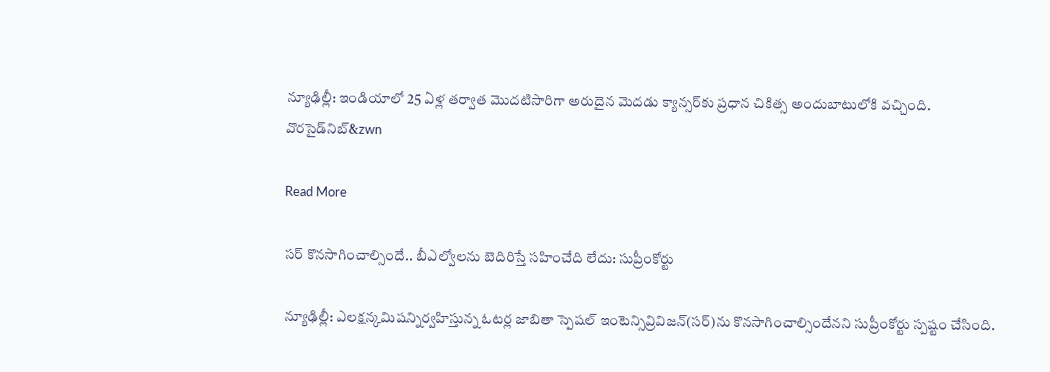న్యూఢిల్లీ: ఇండియాలో 25 ఏళ్ల తర్వాత మొదటిసారిగా అరుదైన మెదడు క్యాన్సర్‌‌కు ప్రధాన చికిత్స అందుబాటులోకి వచ్చింది. వొరసైడ్‌‌నిబ్&zwn

Read More

సర్ కొనసాగించాల్సిందే.. బీఎల్వోలను బెదిరిస్తే సహించేది లేదు: సుప్రీంకోర్టు

న్యూఢిల్లీ: ఎలక్షన్కమిషన్నిర్వహిస్తున్న ఓటర్ల జాబితా స్పెషల్ ఇంటెన్సివ్రివిజన్(సర్)ను కొనసాగించాల్సిందేనని సుప్రీంకోర్టు స్పష్టం చేసింది.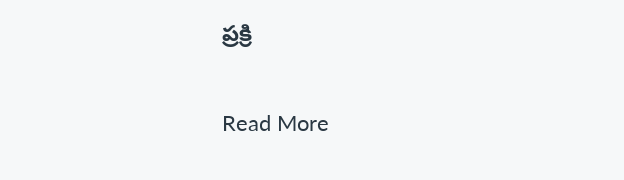ప్రక్రి

Read More